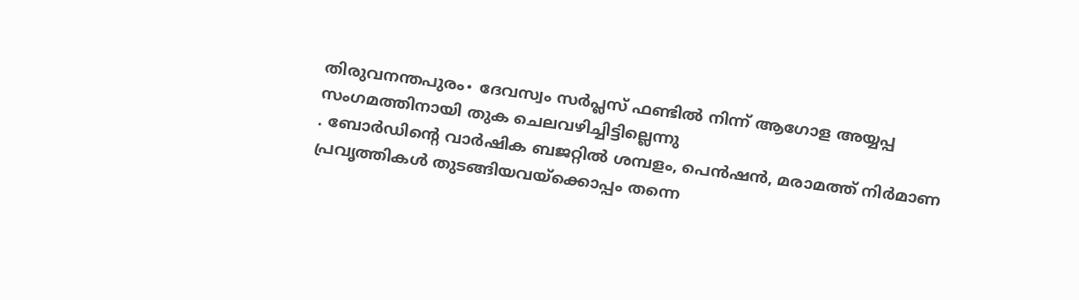തിരുവനന്തപുരം∙ ദേവസ്വം സർപ്ലസ് ഫണ്ടിൽ നിന്ന് ആഗോള അയ്യപ്പ സംഗമത്തിനായി തുക ചെലവഴിച്ചിട്ടില്ലെന്നു
. ബോർഡിന്റെ വാർഷിക ബജറ്റിൽ ശമ്പളം, പെൻഷൻ, മരാമത്ത് നിർമാണ പ്രവൃത്തികൾ തുടങ്ങിയവയ്ക്കൊപ്പം തന്നെ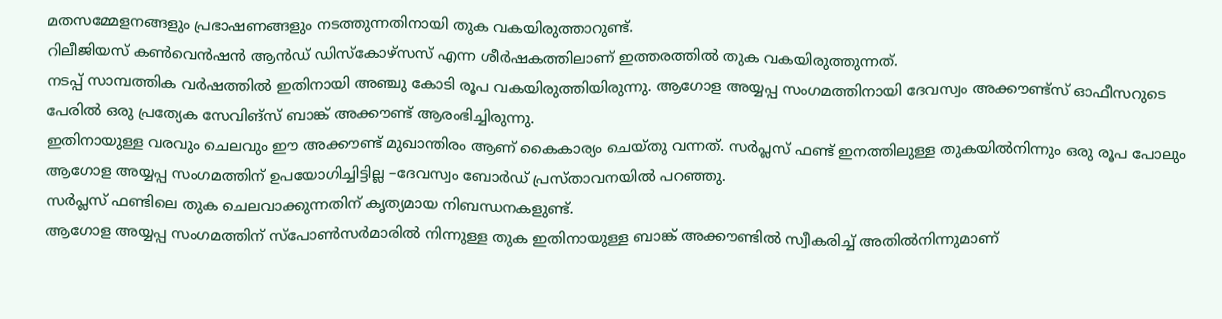മതസമ്മേളനങ്ങളും പ്രഭാഷണങ്ങളും നടത്തുന്നതിനായി തുക വകയിരുത്താറുണ്ട്.
റിലീജിയസ് കൺവെൻഷൻ ആൻഡ് ഡിസ്കോഴ്സസ് എന്ന ശീർഷകത്തിലാണ് ഇത്തരത്തിൽ തുക വകയിരുത്തുന്നത്.
നടപ്പ് സാമ്പത്തിക വർഷത്തിൽ ഇതിനായി അഞ്ചു കോടി രൂപ വകയിരുത്തിയിരുന്നു. ആഗോള അയ്യപ്പ സംഗമത്തിനായി ദേവസ്വം അക്കൗണ്ട്സ് ഓഫീസറുടെ പേരിൽ ഒരു പ്രത്യേക സേവിങ്സ് ബാങ്ക് അക്കൗണ്ട് ആരംഭിച്ചിരുന്നു.
ഇതിനായുള്ള വരവും ചെലവും ഈ അക്കൗണ്ട് മുഖാന്തിരം ആണ് കൈകാര്യം ചെയ്തു വന്നത്. സർപ്ലസ് ഫണ്ട് ഇനത്തിലുള്ള തുകയിൽനിന്നും ഒരു രൂപ പോലും ആഗോള അയ്യപ്പ സംഗമത്തിന് ഉപയോഗിച്ചിട്ടില്ല –ദേവസ്വം ബോർഡ് പ്രസ്താവനയിൽ പറഞ്ഞു.
സർപ്ലസ് ഫണ്ടിലെ തുക ചെലവാക്കുന്നതിന് കൃത്യമായ നിബന്ധനകളുണ്ട്.
ആഗോള അയ്യപ്പ സംഗമത്തിന് സ്പോൺസർമാരിൽ നിന്നുള്ള തുക ഇതിനായുള്ള ബാങ്ക് അക്കൗണ്ടിൽ സ്വീകരിച്ച് അതിൽനിന്നുമാണ്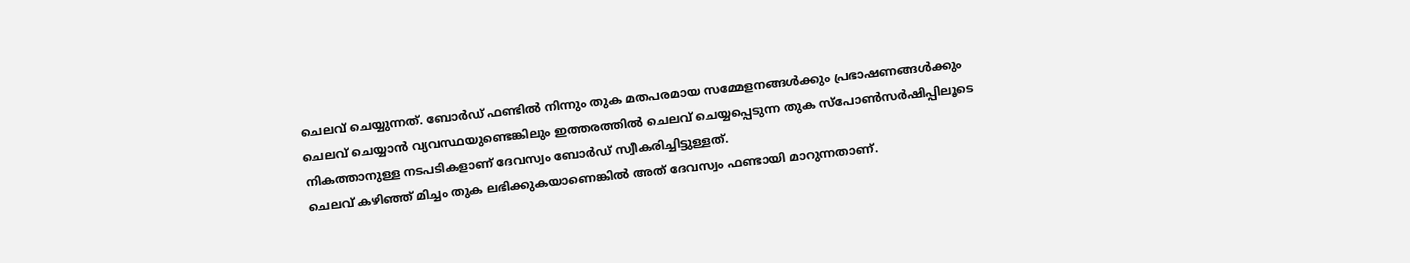ചെലവ് ചെയ്യുന്നത്. ബോർഡ് ഫണ്ടിൽ നിന്നും തുക മതപരമായ സമ്മേളനങ്ങൾക്കും പ്രഭാഷണങ്ങൾക്കും ചെലവ് ചെയ്യാൻ വ്യവസ്ഥയുണ്ടെങ്കിലും ഇത്തരത്തിൽ ചെലവ് ചെയ്യപ്പെടുന്ന തുക സ്പോൺസർഷിപ്പിലൂടെ നികത്താനുള്ള നടപടികളാണ് ദേവസ്വം ബോർഡ് സ്വീകരിച്ചിട്ടുള്ളത്.
ചെലവ് കഴിഞ്ഞ് മിച്ചം തുക ലഭിക്കുകയാണെങ്കിൽ അത് ദേവസ്വം ഫണ്ടായി മാറുന്നതാണ്.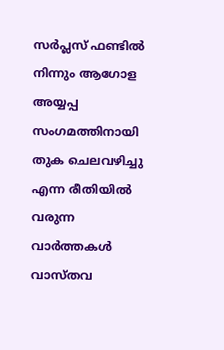സർപ്ലസ് ഫണ്ടിൽ നിന്നും ആഗോള അയ്യപ്പ സംഗമത്തിനായി തുക ചെലവഴിച്ചു എന്ന രീതിയിൽ വരുന്ന വാർത്തകൾ വാസ്തവ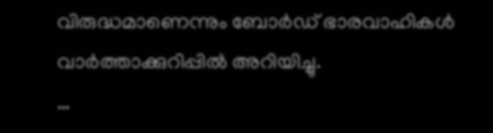വിരുദ്ധമാണെന്നും ബോർഡ് ഭാരവാഹികൾ വാർത്താക്കുറിപ്പിൽ അറിയിച്ചു.
…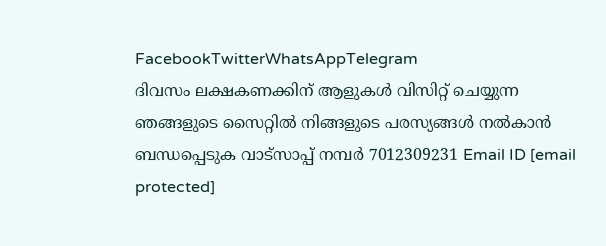FacebookTwitterWhatsAppTelegram
ദിവസം ലക്ഷകണക്കിന് ആളുകൾ വിസിറ്റ് ചെയ്യുന്ന ഞങ്ങളുടെ സൈറ്റിൽ നിങ്ങളുടെ പരസ്യങ്ങൾ നൽകാൻ ബന്ധപ്പെടുക വാട്സാപ്പ് നമ്പർ 7012309231 Email ID [email protected]